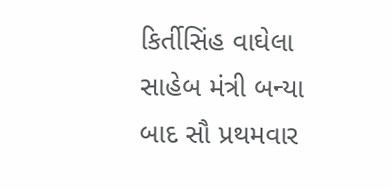કિર્તીસિંહ વાઘેલા સાહેબ મંત્રી બન્યા બાદ સૌ પ્રથમવાર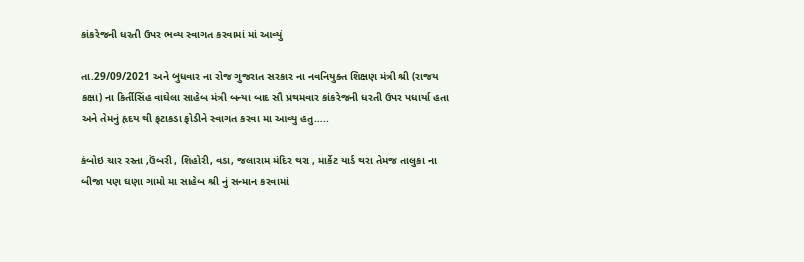કાંકરેજની ધરતી ઉપર ભવ્ય સ્વાગત કરવામાં માં આવ્યું

તા.29/09/2021 અને બુધવાર ના રોજ ગુજરાત સરકાર ના નવનિયુક્ત શિક્ષણ મંત્રી શ્રી (રાજય કક્ષા) ના કિર્તીસિંહ વાઘેલા સાહેબ મંત્રી બન્યા બાદ સૌ પ્રથમવાર કાંકરેજની ધરતી ઉપર પધાર્યા હતા અને તેમનું હૃદય થી ફટાકડા ફોડીને સ્વાગત કરવા મા આવ્યુ હતુ…..

કંબોઇ ચાર રસ્તા ,ઉંબરી , શિહોરી, વડા, જલારામ મંદિર થરા , માર્કેટ યાર્ડ થરા તેમજ તાલુકા ના બીજા પણ ઘણા ગામો મા સાહેબ શ્રી નું સન્માન કરવામાં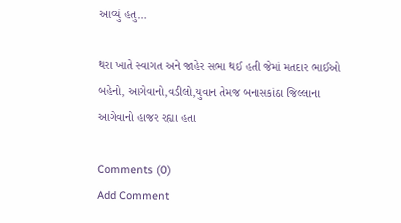આવ્યું હતુ…

થરા ખાતે સ્વાગત અને જાહેર સભા થઈ હતી જેમાં મતદાર ભાઈઓ બહેનો, આગેવાનો,વડીલો,યુવાન તેમજ બનાસકાંઠા જિલ્લાના આગેવાનો હાજર રહ્યા હતા

Comments (0)
Add Comment